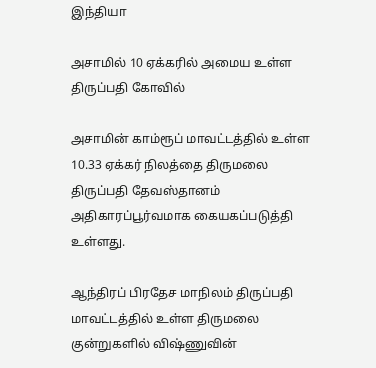இந்தியா

அசாமில் 10 ஏக்கரில் அமைய உள்ள திருப்பதி கோவில்

அசாமின் காம்ரூப் மாவட்டத்தில் உள்ள 10.33 ஏக்கர் நிலத்தை திருமலை திருப்பதி தேவஸ்தானம் அதிகாரப்பூர்வமாக கையகப்படுத்தி உள்ளது.

ஆந்திரப் பிரதேச மாநிலம் திருப்பதி மாவட்டத்தில் உள்ள திருமலை குன்றுகளில் விஷ்ணுவின்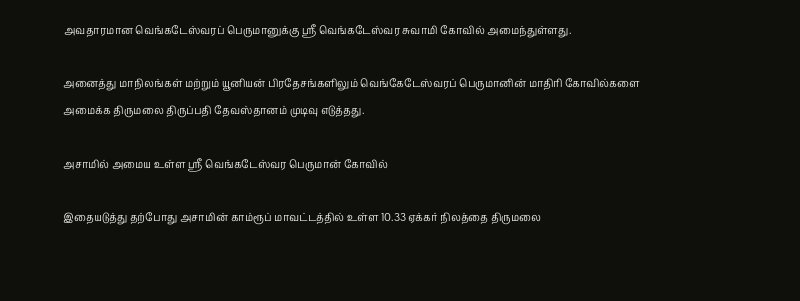அவதாரமான வெங்கடேஸ்வரப் பெருமானுக்கு ஸ்ரீ வெங்கடேஸ்வர சுவாமி கோவில் அமைந்துள்ளது.

அனைத்து மாநிலங்கள் மற்றும் யூனியன் பிரதேசங்களிலும் வெங்கேடேஸ்வரப் பெருமானின் மாதிரி கோவில்களை அமைக்க திருமலை திருப்பதி தேவஸ்தானம் முடிவு எடுத்தது.

அசாமில் அமைய உள்ள ஸ்ரீ வெங்கடேஸ்வர பெருமான் கோவில்

இதையடுத்து தற்போது அசாமின் காம்ரூப் மாவட்டத்தில் உள்ள 10.33 ஏக்கர் நிலத்தை திருமலை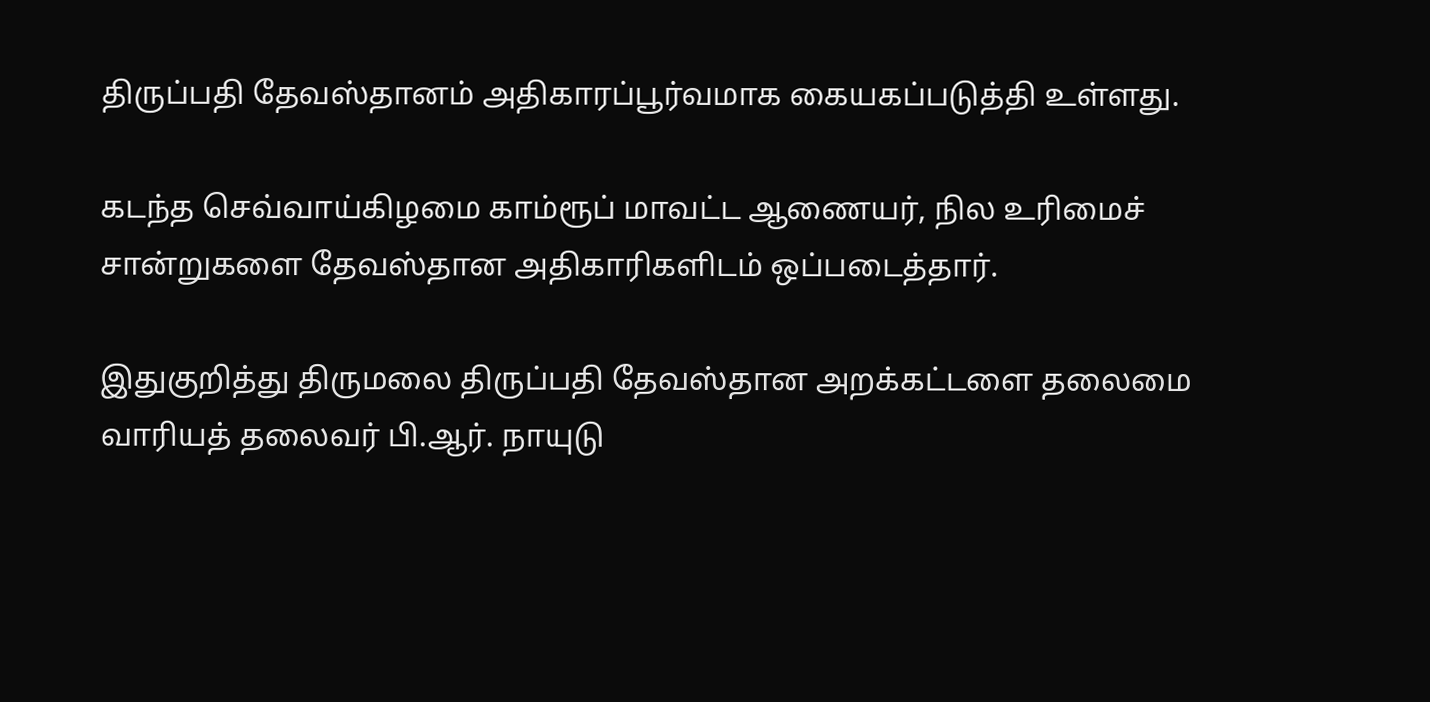திருப்பதி தேவஸ்தானம் அதிகாரப்பூர்வமாக கையகப்படுத்தி உள்ளது.

கடந்த செவ்வாய்கிழமை காம்ரூப் மாவட்ட ஆணையர், நில உரிமைச் சான்றுகளை தேவஸ்தான அதிகாரிகளிடம் ஒப்படைத்தார்.

இதுகுறித்து திருமலை திருப்பதி தேவஸ்தான அறக்கட்டளை தலைமை வாரியத் தலைவர் பி.ஆர். நாயுடு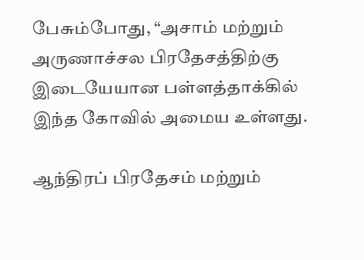பேசும்போது, “அசாம் மற்றும் அருணாச்சல பிரதேசத்திற்கு இடையேயான பள்ளத்தாக்கில் இந்த கோவில் அமைய உள்ளது.

ஆந்திரப் பிரதேசம் மற்றும்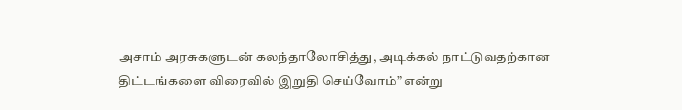அசாம் அரசுகளுடன் கலந்தாலோசித்து, அடிக்கல் நாட்டுவதற்கான திட்டங்களை விரைவில் இறுதி செய்வோம்” என்று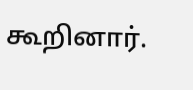கூறினார்.